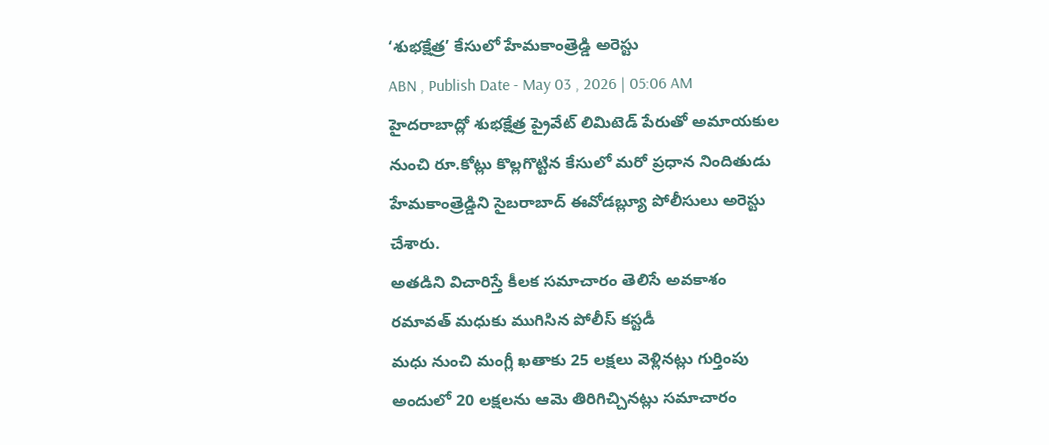‘శుభక్షేత్ర’ కేసులో హేమకాంత్రెడ్డి అరెస్టు
ABN , Publish Date - May 03 , 2026 | 05:06 AM
హైదరాబాద్లో శుభక్షేత్ర ప్రైవేట్ లిమిటెడ్ పేరుతో అమాయకుల నుంచి రూ.కోట్లు కొల్లగొట్టిన కేసులో మరో ప్రధాన నిందితుడు హేమకాంత్రెడ్డిని సైబరాబాద్ ఈవోడబ్ల్యూ పోలీసులు అరెస్టు చేశారు.
అతడిని విచారిస్తే కీలక సమాచారం తెలిసే అవకాశం
రమావత్ మధుకు ముగిసిన పోలీస్ కస్టడీ
మధు నుంచి మంగ్లీ ఖతాకు 25 లక్షలు వెళ్లినట్లు గుర్తింపు
అందులో 20 లక్షలను ఆమె తిరిగిచ్చినట్లు సమాచారం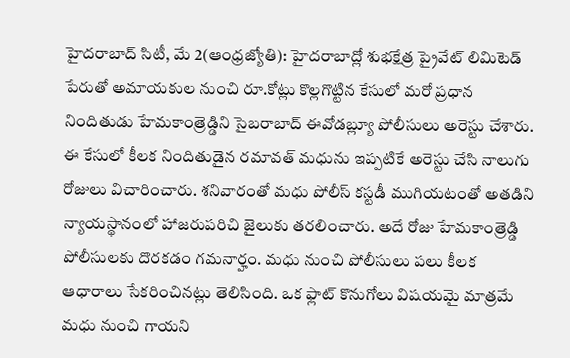హైదరాబాద్ సిటీ, మే 2(ఆంధ్రజ్యోతి): హైదరాబాద్లో శుభక్షేత్ర ప్రైవేట్ లిమిటెడ్ పేరుతో అమాయకుల నుంచి రూ.కోట్లు కొల్లగొట్టిన కేసులో మరో ప్రధాన నిందితుడు హేమకాంత్రెడ్డిని సైబరాబాద్ ఈవోడబ్ల్యూ పోలీసులు అరెస్టు చేశారు. ఈ కేసులో కీలక నిందితుడైన రమావత్ మధును ఇప్పటికే అరెస్టు చేసి నాలుగు రోజులు విచారించారు. శనివారంతో మధు పోలీస్ కస్టడీ ముగియటంతో అతడిని న్యాయస్థానంలో హాజరుపరిచి జైలుకు తరలించారు. అదే రోజు హేమకాంత్రెడ్డి పోలీసులకు దొరకడం గమనార్హం. మధు నుంచి పోలీసులు పలు కీలక ఆధారాలు సేకరించినట్లు తెలిసింది. ఒక ఫ్లాట్ కొనుగోలు విషయమై మాత్రమే మధు నుంచి గాయని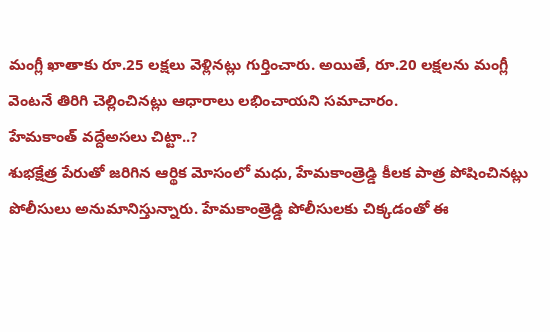మంగ్లీ ఖాతాకు రూ.25 లక్షలు వెళ్లినట్లు గుర్తించారు. అయితే, రూ.20 లక్షలను మంగ్లీ వెంటనే తిరిగి చెల్లించినట్లు ఆధారాలు లభించాయని సమాచారం.
హేమకాంత్ వద్దేఅసలు చిట్టా..?
శుభక్షేత్ర పేరుతో జరిగిన ఆర్థిక మోసంలో మధు, హేమకాంత్రెడ్డి కీలక పాత్ర పోషించినట్లు పోలీసులు అనుమానిస్తున్నారు. హేమకాంత్రెడ్డి పోలీసులకు చిక్కడంతో ఈ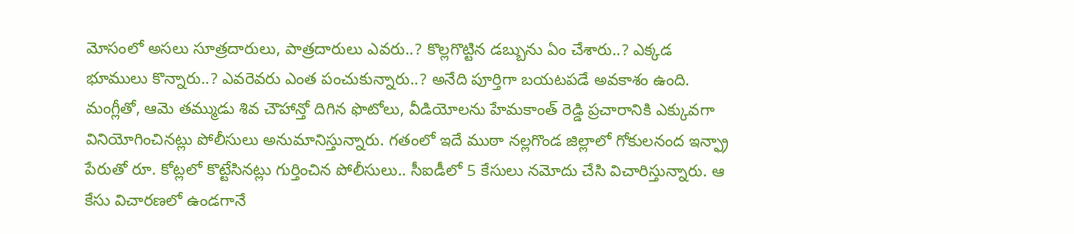మోసంలో అసలు సూత్రదారులు, పాత్రదారులు ఎవరు..? కొల్లగొట్టిన డబ్బును ఏం చేశారు..? ఎక్కడ భూములు కొన్నారు..? ఎవరెవరు ఎంత పంచుకున్నారు..? అనేది పూర్తిగా బయటపడే అవకాశం ఉంది. మంగ్లీతో, ఆమె తమ్ముడు శివ చౌహాన్తో దిగిన ఫొటోలు, వీడియోలను హేమకాంత్ రెడ్డి ప్రచారానికి ఎక్కువగా వినియోగించినట్లు పోలీసులు అనుమానిస్తున్నారు. గతంలో ఇదే ముఠా నల్లగొండ జిల్లాలో గోకులనంద ఇన్ఫ్రా పేరుతో రూ. కోట్లలో కొట్టేసినట్లు గుర్తించిన పోలీసులు.. సీఐడీలో 5 కేసులు నమోదు చేసి విచారిస్తున్నారు. ఆ కేసు విచారణలో ఉండగానే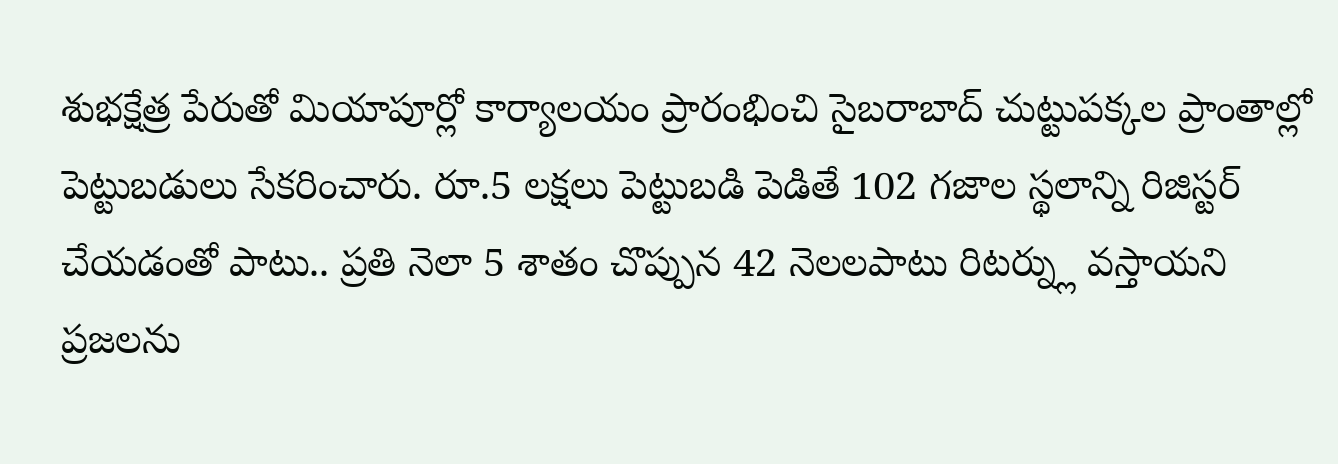శుభక్షేత్ర పేరుతో మియాపూర్లో కార్యాలయం ప్రారంభించి సైబరాబాద్ చుట్టుపక్కల ప్రాంతాల్లో పెట్టుబడులు సేకరించారు. రూ.5 లక్షలు పెట్టుబడి పెడితే 102 గజాల స్థలాన్ని రిజిస్టర్ చేయడంతో పాటు.. ప్రతి నెలా 5 శాతం చొప్పున 42 నెలలపాటు రిటర్న్లు వస్తాయని ప్రజలను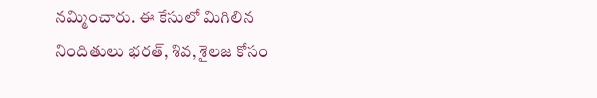నమ్మించారు. ఈ కేసులో మిగిలిన నిందితులు భరత్, శివ, శైలజ కోసం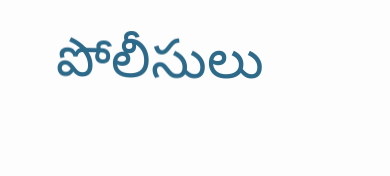పోలీసులు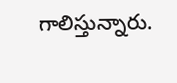గాలిస్తున్నారు.